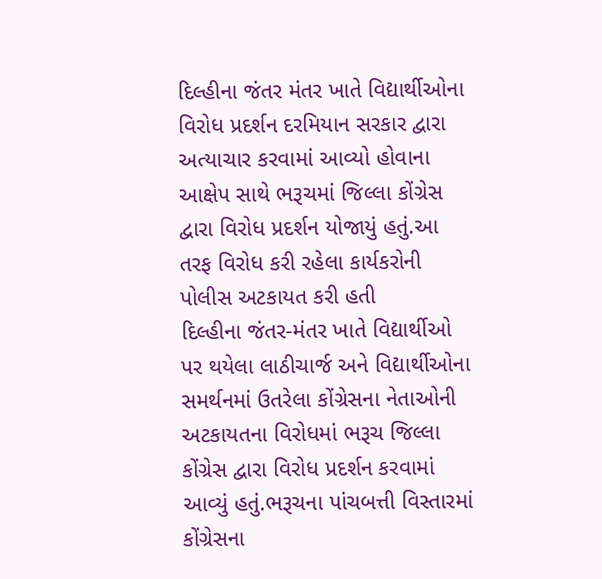દિલ્હીના જંતર મંતર ખાતે વિદ્યાર્થીઓના વિરોધ પ્રદર્શન દરમિયાન સરકાર દ્વારા અત્યાચાર કરવામાં આવ્યો હોવાના આક્ષેપ સાથે ભરૂચમાં જિલ્લા કોંગ્રેસ દ્વારા વિરોધ પ્રદર્શન યોજાયું હતું.આ તરફ વિરોધ કરી રહેલા કાર્યકરોની પોલીસ અટકાયત કરી હતી
દિલ્હીના જંતર-મંતર ખાતે વિદ્યાર્થીઓ પર થયેલા લાઠીચાર્જ અને વિદ્યાર્થીઓના સમર્થનમાં ઉતરેલા કોંગ્રેસના નેતાઓની અટકાયતના વિરોધમાં ભરૂચ જિલ્લા કોંગ્રેસ દ્વારા વિરોધ પ્રદર્શન કરવામાં આવ્યું હતું.ભરૂચના પાંચબત્તી વિસ્તારમાં કોંગ્રેસના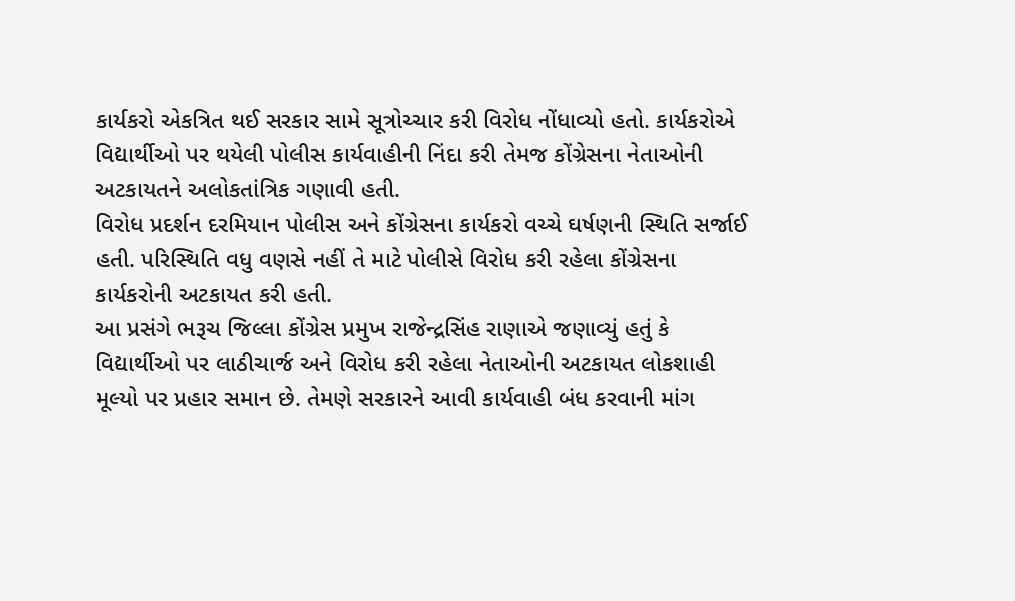કાર્યકરો એકત્રિત થઈ સરકાર સામે સૂત્રોચ્ચાર કરી વિરોધ નોંધાવ્યો હતો. કાર્યકરોએ વિદ્યાર્થીઓ પર થયેલી પોલીસ કાર્યવાહીની નિંદા કરી તેમજ કોંગ્રેસના નેતાઓની અટકાયતને અલોકતાંત્રિક ગણાવી હતી.
વિરોધ પ્રદર્શન દરમિયાન પોલીસ અને કોંગ્રેસના કાર્યકરો વચ્ચે ઘર્ષણની સ્થિતિ સર્જાઈ હતી. પરિસ્થિતિ વધુ વણસે નહીં તે માટે પોલીસે વિરોધ કરી રહેલા કોંગ્રેસના કાર્યકરોની અટકાયત કરી હતી.
આ પ્રસંગે ભરૂચ જિલ્લા કોંગ્રેસ પ્રમુખ રાજેન્દ્રસિંહ રાણાએ જણાવ્યું હતું કે વિદ્યાર્થીઓ પર લાઠીચાર્જ અને વિરોધ કરી રહેલા નેતાઓની અટકાયત લોકશાહી મૂલ્યો પર પ્રહાર સમાન છે. તેમણે સરકારને આવી કાર્યવાહી બંધ કરવાની માંગ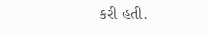કરી હતી.